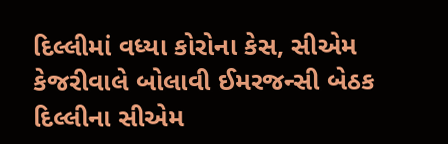દિલ્લીમાં વધ્યા કોરોના કેસ, સીએમ કેજરીવાલે બોલાવી ઈમરજન્સી બેઠક
દિલ્લીના સીએમ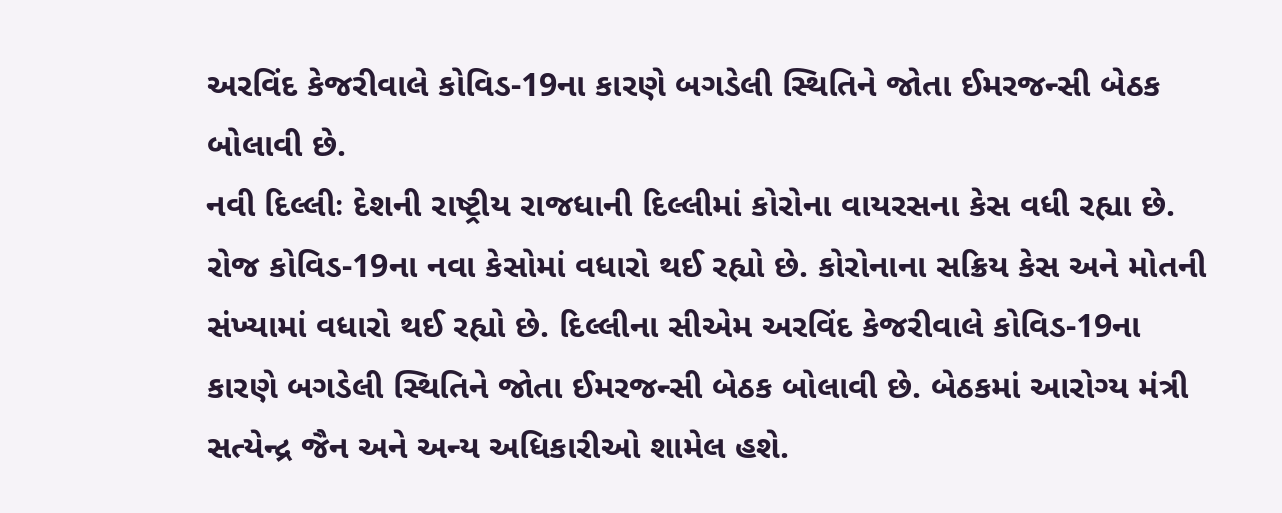અરવિંદ કેજરીવાલે કોવિડ-19ના કારણે બગડેલી સ્થિતિને જોતા ઈમરજન્સી બેઠક બોલાવી છે.
નવી દિલ્લીઃ દેશની રાષ્ટ્રીય રાજધાની દિલ્લીમાં કોરોના વાયરસના કેસ વધી રહ્યા છે. રોજ કોવિડ-19ના નવા કેસોમાં વધારો થઈ રહ્યો છે. કોરોનાના સક્રિય કેસ અને મોતની સંખ્યામાં વધારો થઈ રહ્યો છે. દિલ્લીના સીએમ અરવિંદ કેજરીવાલે કોવિડ-19ના કારણે બગડેલી સ્થિતિને જોતા ઈમરજન્સી બેઠક બોલાવી છે. બેઠકમાં આરોગ્ય મંત્રી સત્યેન્દ્ર જૈન અને અન્ય અધિકારીઓ શામેલ હશે.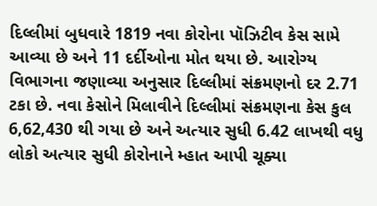દિલ્લીમાં બુધવારે 1819 નવા કોરોના પૉઝિટીવ કેસ સામે આવ્યા છે અને 11 દર્દીઓના મોત થયા છે. આરોગ્ય વિભાગના જણાવ્યા અનુસાર દિલ્લીમાં સંક્રમણનો દર 2.71 ટકા છે. નવા કેસોને મિલાવીને દિલ્લીમાં સંક્રમણના કેસ કુલ 6,62,430 થી ગયા છે અને અત્યાર સુધી 6.42 લાખથી વધુ લોકો અત્યાર સુધી કોરોનાને મ્હાત આપી ચૂક્યા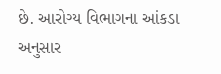છે. આરોગ્ય વિભાગના આંકડા અનુસાર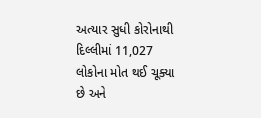અત્યાર સુધી કોરોનાથી દિલ્લીમાં 11,027 લોકોના મોત થઈ ચૂક્યા છે અને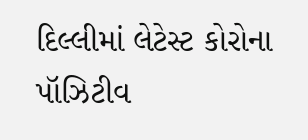દિલ્લીમાં લેટેસ્ટ કોરોના પૉઝિટીવ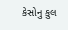કેસોનુ કુલ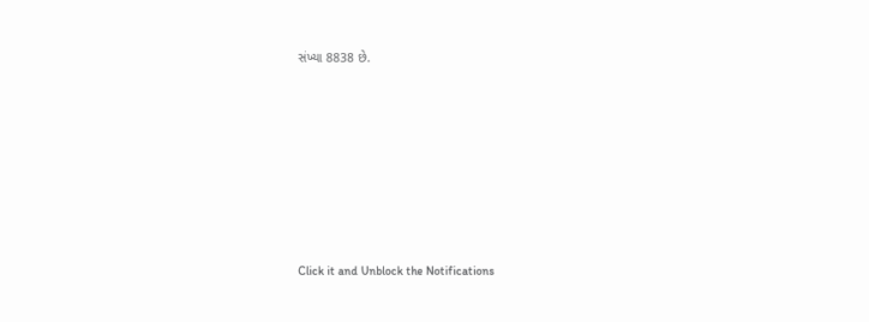સંખ્યા 8838 છે.












Click it and Unblock the Notifications